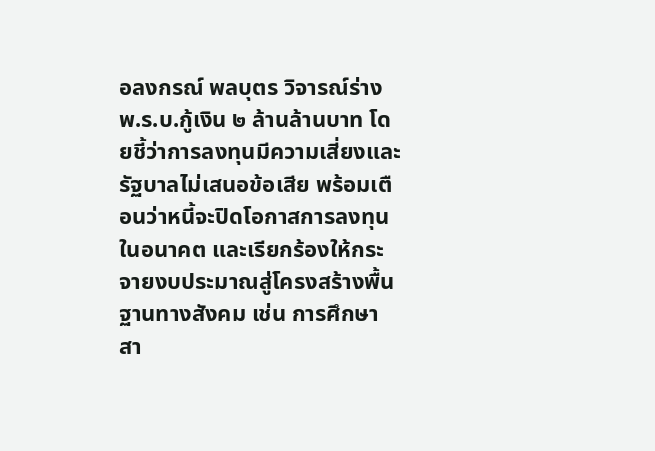อลงกรณ์ พลบุตร วิจารณ์ร่าง พ.ร.บ.กู้เงิน ๒ ล้านล้านบาท โดยชี้ว่าการลงทุนมีความเสี่ยงและรัฐบาลไม่เสนอข้อเสีย พร้อมเตือนว่าหนี้จะปิดโอกาสการลงทุนในอนาคต และเรียกร้องให้กระจายงบประมาณสู่โครงสร้างพื้นฐานทางสังคม เช่น การศึกษา สา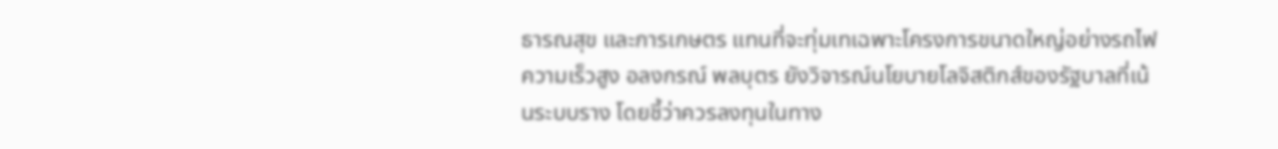ธารณสุข และการเกษตร แทนที่จะทุ่มเทเฉพาะโครงการขนาดใหญ่อย่างรถไฟความเร็วสูง อลงกรณ์ พลบุตร ยังวิจารณ์นโยบายโลจิสติกส์ของรัฐบาลที่เน้นระบบราง โดยชี้ว่าควรลงทุนในทาง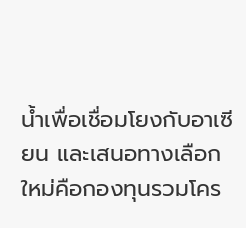น้ำเพื่อเชื่อมโยงกับอาเซียน และเสนอทางเลือกใหม่คือกองทุนรวมโคร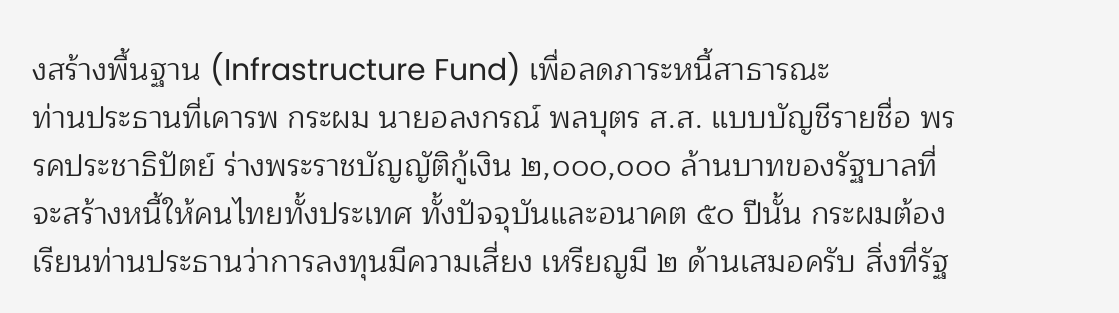งสร้างพื้นฐาน (Infrastructure Fund) เพื่อลดภาระหนี้สาธารณะ
ท่านประธานที่เคารพ กระผม นายอลงกรณ์ พลบุตร ส.ส. แบบบัญชีรายชื่อ พรรคประชาธิปัตย์ ร่างพระราชบัญญัติกู้เงิน ๒,๐๐๐,๐๐๐ ล้านบาทของรัฐบาลที่จะสร้างหนี้ให้คนไทยทั้งประเทศ ทั้งปัจจุบันและอนาคต ๕๐ ปีนั้น กระผมต้องเรียนท่านประธานว่าการลงทุนมีความเสี่ยง เหรียญมี ๒ ด้านเสมอครับ สิ่งที่รัฐ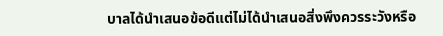บาลได้นำเสนอข้อดีแต่ไม่ได้นำเสนอสิ่งพึงควรระวังหรือ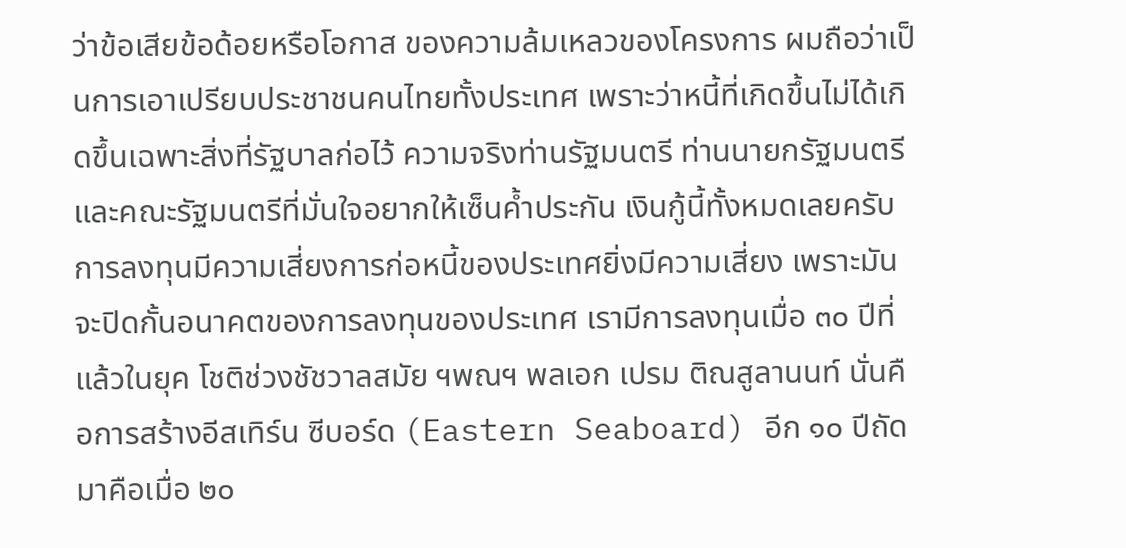ว่าข้อเสียข้อด้อยหรือโอกาส ของความล้มเหลวของโครงการ ผมถือว่าเป็นการเอาเปรียบประชาชนคนไทยทั้งประเทศ เพราะว่าหนี้ที่เกิดขึ้นไม่ได้เกิดขึ้นเฉพาะสิ่งที่รัฐบาลก่อไว้ ความจริงท่านรัฐมนตรี ท่านนายกรัฐมนตรี และคณะรัฐมนตรีที่มั่นใจอยากให้เซ็นค้ำประกัน เงินกู้นี้ทั้งหมดเลยครับ การลงทุนมีความเสี่ยงการก่อหนี้ของประเทศยิ่งมีความเสี่ยง เพราะมันจะปิดกั้นอนาคตของการลงทุนของประเทศ เรามีการลงทุนเมื่อ ๓๐ ปีที่แล้วในยุค โชติช่วงชัชวาลสมัย ฯพณฯ พลเอก เปรม ติณสูลานนท์ นั่นคือการสร้างอีสเทิร์น ซีบอร์ด (Eastern Seaboard) อีก ๑๐ ปีถัดมาคือเมื่อ ๒๐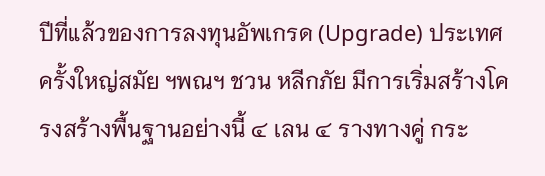ปีที่แล้วของการลงทุนอัพเกรด (Upgrade) ประเทศครั้งใหญ่สมัย ฯพณฯ ชวน หลีกภัย มีการเริ่มสร้างโครงสร้างพื้นฐานอย่างนี้ ๔ เลน ๔ รางทางคู่ กระ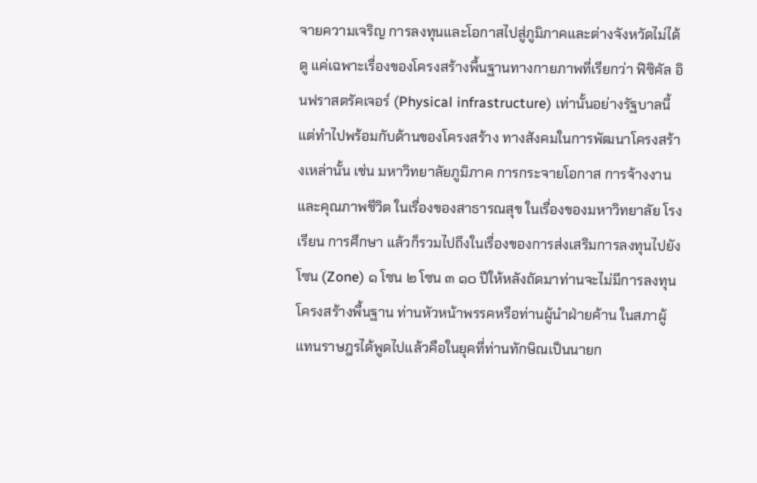จายความเจริญ การลงทุนและโอกาสไปสู่ภูมิภาคและต่างจังหวัดไม่ได้ดู แค่เฉพาะเรื่องของโครงสร้างพื้นฐานทางกายภาพที่เรียกว่า ฟิซิคัล อินฟราสตรัคเจอร์ (Physical infrastructure) เท่านั้นอย่างรัฐบาลนี้ แต่ทำไปพร้อมกับด้านของโครงสร้าง ทางสังคมในการพัฒนาโครงสร้างเหล่านั้น เช่น มหาวิทยาลัยภูมิภาค การกระจายโอกาส การจ้างงานและคุณภาพชีวิต ในเรื่องของสาธารณสุข ในเรื่องของมหาวิทยาลัย โรงเรียน การศึกษา แล้วก็รวมไปถึงในเรื่องของการส่งเสริมการลงทุนไปยังโซน (Zone) ๑ โซน ๒ โซน ๓ ๑๐ ปีให้หลังถัดมาท่านจะไม่มีการลงทุนโครงสร้างพื้นฐาน ท่านหัวหน้าพรรคหรือท่านผู้นำฝ่ายค้าน ในสภาผู้แทนราษฎรได้พูดไปแล้วคือในยุคที่ท่านทักษิณเป็นนายก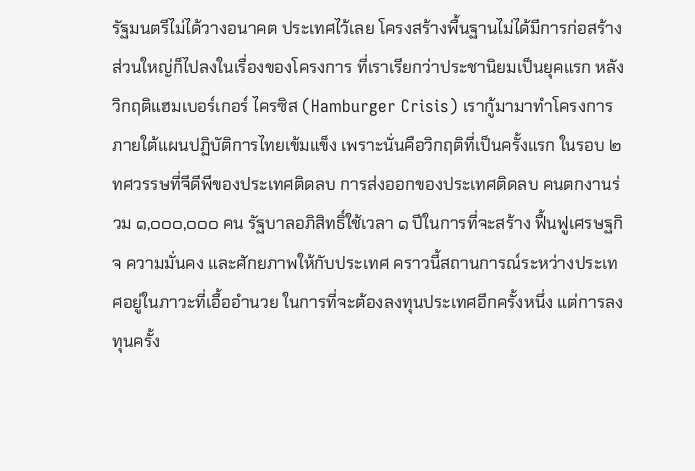รัฐมนตรีไม่ได้วางอนาคต ประเทศไว้เลย โครงสร้างพื้นฐานไม่ได้มีการก่อสร้าง ส่วนใหญ่ก็ไปลงในเรื่องของโครงการ ที่เราเรียกว่าประชานิยมเป็นยุคแรก หลังวิกฤติแฮมเบอร์เกอร์ ไครซิส (Hamburger Crisis) เรากู้มามาทำโครงการภายใต้แผนปฏิบัติการไทยเข้มแข็ง เพราะนั่นคือวิกฤติที่เป็นครั้งแรก ในรอบ ๒ ทศวรรษที่จีดีพีของประเทศติดลบ การส่งออกของประเทศติดลบ คนตกงานร่วม ๑,๐๐๐,๐๐๐ คน รัฐบาลอภิสิทธิ์ใช้เวลา ๑ ปีในการที่จะสร้าง ฟื้นฟูเศรษฐกิจ ความมั่นคง และศักยภาพให้กับประเทศ คราวนี้สถานการณ์ระหว่างประเทศอยู่ในภาวะที่เอื้ออำนวย ในการที่จะต้องลงทุนประเทศอีกครั้งหนึ่ง แต่การลงทุนครั้ง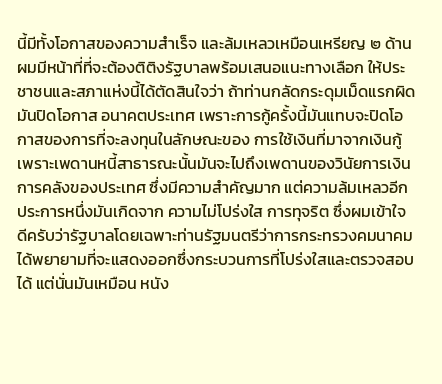นี้มีทั้งโอกาสของความสำเร็จ และล้มเหลวเหมือนเหรียญ ๒ ด้าน ผมมีหน้าที่ที่จะต้องติติงรัฐบาลพร้อมเสนอแนะทางเลือก ให้ประชาชนและสภาแห่งนี้ได้ตัดสินใจว่า ถ้าท่านกลัดกระดุมเม็ดแรกผิดมันปิดโอกาส อนาคตประเทศ เพราะการกู้ครั้งนี้มันแทบจะปิดโอกาสของการที่จะลงทุนในลักษณะของ การใช้เงินที่มาจากเงินกู้ เพราะเพดานหนี้สาธารณะนั้นมันจะไปถึงเพดานของวินัยการเงิน การคลังของประเทศ ซึ่งมีความสำคัญมาก แต่ความล้มเหลวอีกประการหนึ่งมันเกิดจาก ความไม่โปร่งใส การทุจริต ซึ่งผมเข้าใจดีครับว่ารัฐบาลโดยเฉพาะท่านรัฐมนตรีว่าการกระทรวงคมนาคม ได้พยายามที่จะแสดงออกซึ่งกระบวนการที่โปร่งใสและตรวจสอบได้ แต่นั่นมันเหมือน หนัง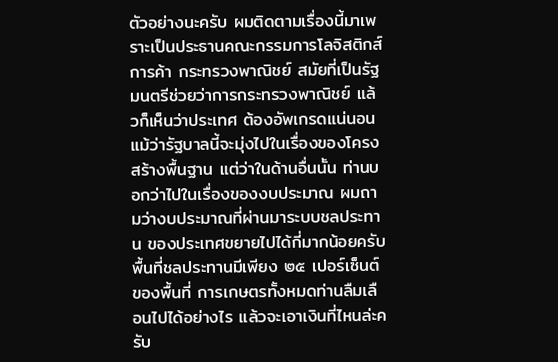ตัวอย่างนะครับ ผมติดตามเรื่องนี้มาเพราะเป็นประธานคณะกรรมการโลจิสติกส์การค้า กระทรวงพาณิชย์ สมัยที่เป็นรัฐมนตรีช่วยว่าการกระทรวงพาณิชย์ แล้วก็เห็นว่าประเทศ ต้องอัพเกรดแน่นอนแม้ว่ารัฐบาลนี้จะมุ่งไปในเรื่องของโครงสร้างพื้นฐาน แต่ว่าในด้านอื่นนั้น ท่านบอกว่าไปในเรื่องของงบประมาณ ผมถามว่างบประมาณที่ผ่านมาระบบชลประทาน ของประเทศขยายไปได้กี่มากน้อยครับ พื้นที่ชลประทานมีเพียง ๒๕ เปอร์เซ็นต์ของพื้นที่ การเกษตรทั้งหมดท่านลืมเลือนไปได้อย่างไร แล้วจะเอาเงินที่ไหนล่ะครับ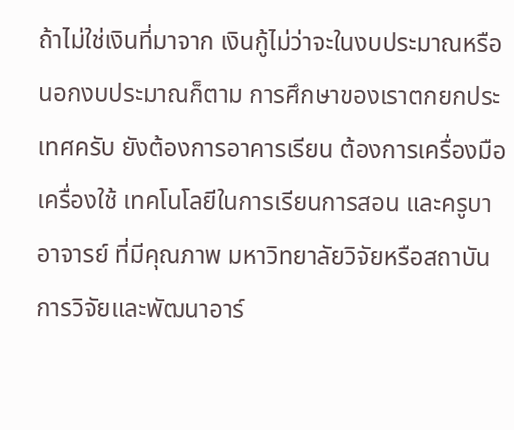ถ้าไม่ใช่เงินที่มาจาก เงินกู้ไม่ว่าจะในงบประมาณหรือนอกงบประมาณก็ตาม การศึกษาของเราตกยกประเทศครับ ยังต้องการอาคารเรียน ต้องการเครื่องมือเครื่องใช้ เทคโนโลยีในการเรียนการสอน และครูบาอาจารย์ ที่มีคุณภาพ มหาวิทยาลัยวิจัยหรือสถาบันการวิจัยและพัฒนาอาร์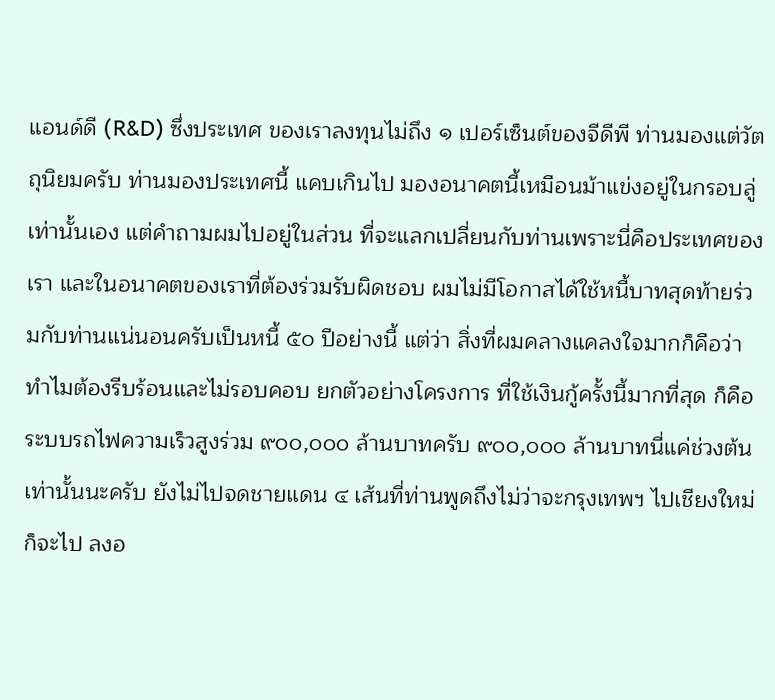แอนด์ดี (R&D) ซึ่งประเทศ ของเราลงทุนไม่ถึง ๑ เปอร์เซ็นต์ของจีดีพี ท่านมองแต่วัตถุนิยมครับ ท่านมองประเทศนี้ แคบเกินไป มองอนาคตนี้เหมือนม้าแข่งอยู่ในกรอบลู่เท่านั้นเอง แต่คำถามผมไปอยู่ในส่วน ที่จะแลกเปลี่ยนกับท่านเพราะนี่คือประเทศของเรา และในอนาคตของเราที่ต้องร่วมรับผิดชอบ ผมไม่มีโอกาสได้ใช้หนี้บาทสุดท้ายร่วมกับท่านแน่นอนครับเป็นหนี้ ๕๐ ปีอย่างนี้ แต่ว่า สิ่งที่ผมคลางแคลงใจมากก็คือว่าทำไมต้องรีบร้อนและไม่รอบคอบ ยกตัวอย่างโครงการ ที่ใช้เงินกู้ครั้งนี้มากที่สุด ก็คือระบบรถไฟความเร็วสูงร่วม ๙๐๐,๐๐๐ ล้านบาทครับ ๙๐๐,๐๐๐ ล้านบาทนี่แค่ช่วงต้น เท่านั้นนะครับ ยังไม่ไปจดชายแดน ๔ เส้นที่ท่านพูดถึงไม่ว่าจะกรุงเทพฯ ไปเชียงใหม่ก็จะไป ลงอ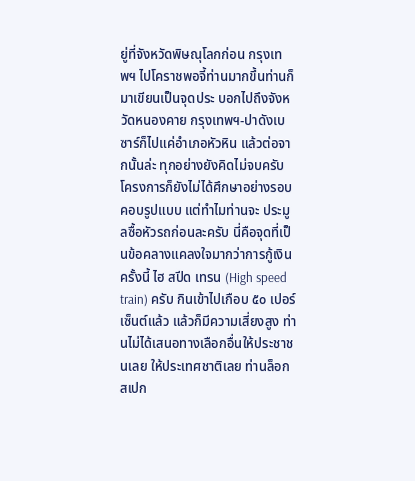ยู่ที่จังหวัดพิษณุโลกก่อน กรุงเทพฯ ไปโคราชพอจี้ท่านมากขึ้นท่านก็มาเขียนเป็นจุดประ บอกไปถึงจังหวัดหนองคาย กรุงเทพฯ-ปาดังเบซาร์ก็ไปแค่อำเภอหัวหิน แล้วต่อจากนั้นล่ะ ทุกอย่างยังคิดไม่จบครับ โครงการก็ยังไม่ได้ศึกษาอย่างรอบคอบรูปแบบ แต่ทำไมท่านจะ ประมูลซื้อหัวรถก่อนละครับ นี่คือจุดที่เป็นข้อคลางแคลงใจมากว่าการกู้เงินครั้งนี้ ไฮ สปีด เทรน (High speed train) ครับ กินเข้าไปเกือบ ๕๐ เปอร์เซ็นต์แล้ว แล้วก็มีความเสี่ยงสูง ท่านไม่ได้เสนอทางเลือกอื่นให้ประชาชนเลย ให้ประเทศชาติเลย ท่านล็อก สเปก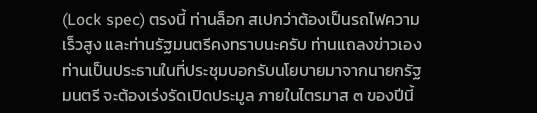(Lock spec) ตรงนี้ ท่านล็อก สเปกว่าต้องเป็นรถไฟความเร็วสูง และท่านรัฐมนตรีคงทราบนะครับ ท่านแถลงข่าวเอง ท่านเป็นประธานในที่ประชุมบอกรับนโยบายมาจากนายกรัฐมนตรี จะต้องเร่งรัดเปิดประมูล ภายในไตรมาส ๓ ของปีนี้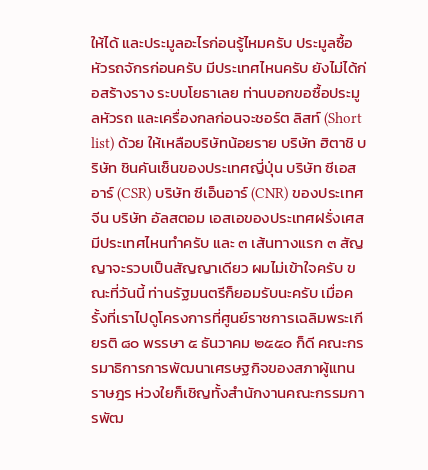ให้ได้ และประมูลอะไรก่อนรู้ไหมครับ ประมูลซื้อหัวรถจักรก่อนครับ มีประเทศไหนครับ ยังไม่ได้ก่อสร้างราง ระบบโยธาเลย ท่านบอกขอซื้อประมูลหัวรถ และเครื่องกลก่อนจะชอร์ต ลิสท์ (Short list) ด้วย ให้เหลือบริษัทน้อยราย บริษัท ฮิตาชิ บริษัท ชินคันเซ็นของประเทศญี่ปุ่น บริษัท ซีเอสอาร์ (CSR) บริษัท ซีเอ็นอาร์ (CNR) ของประเทศจีน บริษัท อัลสตอม เอสเอของประเทศฝรั่งเศส มีประเทศไหนทำครับ และ ๓ เส้นทางแรก ๓ สัญญาจะรวบเป็นสัญญาเดียว ผมไม่เข้าใจครับ ขณะที่วันนี้ ท่านรัฐมนตรีก็ยอมรับนะครับ เมื่อครั้งที่เราไปดูโครงการที่ศูนย์ราชการเฉลิมพระเกียรติ ๘๐ พรรษา ๕ ธันวาคม ๒๕๕๐ ก็ดี คณะกรรมาธิการการพัฒนาเศรษฐกิจของสภาผู้แทนราษฎร ห่วงใยก็เชิญทั้งสำนักงานคณะกรรมการพัฒ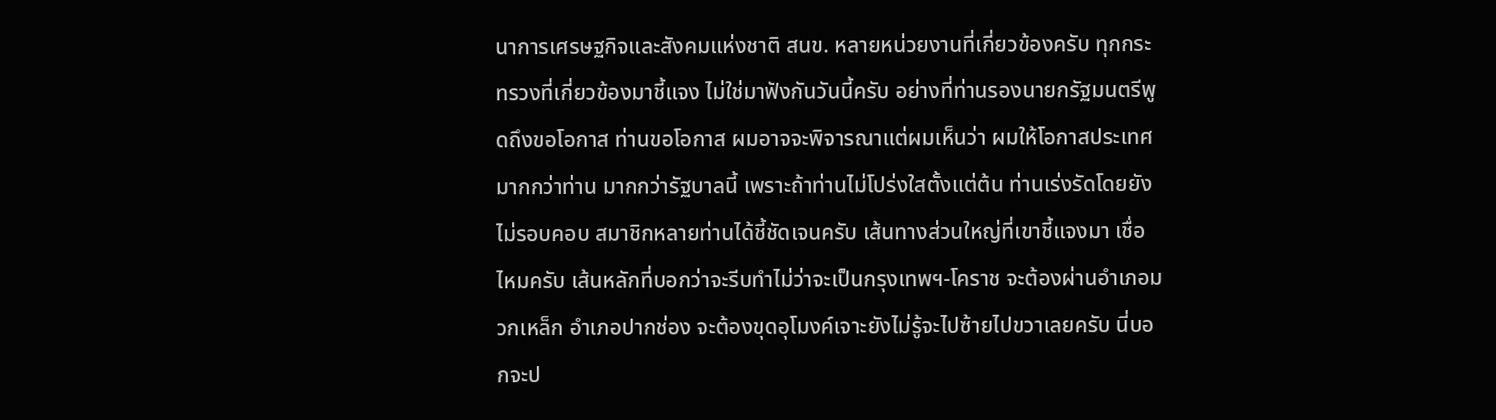นาการเศรษฐกิจและสังคมแห่งชาติ สนข. หลายหน่วยงานที่เกี่ยวข้องครับ ทุกกระทรวงที่เกี่ยวข้องมาชี้แจง ไม่ใช่มาฟังกันวันนี้ครับ อย่างที่ท่านรองนายกรัฐมนตรีพูดถึงขอโอกาส ท่านขอโอกาส ผมอาจจะพิจารณาแต่ผมเห็นว่า ผมให้โอกาสประเทศมากกว่าท่าน มากกว่ารัฐบาลนี้ เพราะถ้าท่านไม่โปร่งใสตั้งแต่ต้น ท่านเร่งรัดโดยยังไม่รอบคอบ สมาชิกหลายท่านได้ชี้ชัดเจนครับ เส้นทางส่วนใหญ่ที่เขาชี้แจงมา เชื่อไหมครับ เส้นหลักที่บอกว่าจะรีบทำไม่ว่าจะเป็นกรุงเทพฯ-โคราช จะต้องผ่านอำเภอมวกเหล็ก อำเภอปากช่อง จะต้องขุดอุโมงค์เจาะยังไม่รู้จะไปซ้ายไปขวาเลยครับ นี่บอกจะป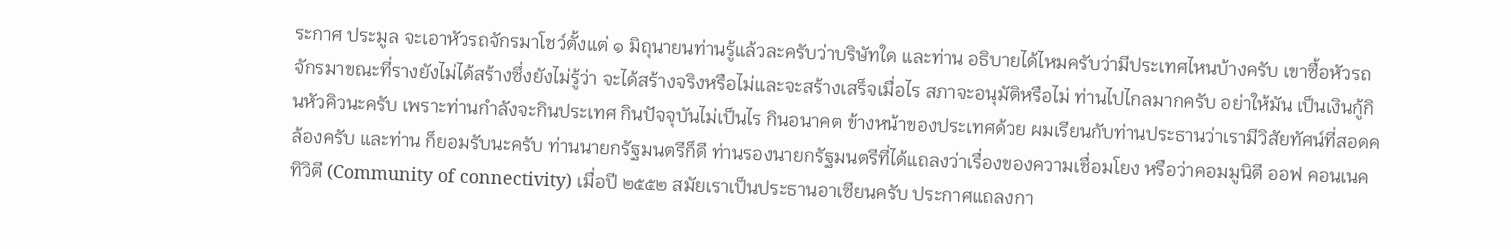ระกาศ ประมูล จะเอาหัวรถจักรมาโชว์ตั้งแต่ ๑ มิถุนายนท่านรู้แล้วละครับว่าบริษัทใด และท่าน อธิบายได้ไหมครับว่ามีประเทศไหนบ้างครับ เขาซื้อหัวรถจักรมาขณะที่รางยังไม่ได้สร้างซึ่งยังไม่รู้ว่า จะได้สร้างจริงหรือไม่และจะสร้างเสร็จเมื่อไร สภาจะอนุมัติหรือไม่ ท่านไปไกลมากครับ อย่าให้มัน เป็นเงินกู้กินหัวคิวนะครับ เพราะท่านกำลังจะกินประเทศ กินปัจจุบันไม่เป็นไร กินอนาคต ข้างหน้าของประเทศด้วย ผมเรียนกับท่านประธานว่าเรามีวิสัยทัศน์ที่สอดคล้องครับ และท่าน ก็ยอมรับนะครับ ท่านนายกรัฐมนตรีก็ดี ท่านรองนายกรัฐมนตรีที่ได้แถลงว่าเรื่องของความเชื่อมโยง หรือว่าคอมมูนิตี ออฟ คอนเนคทิวิตี (Community of connectivity) เมื่อปี ๒๕๕๒ สมัยเราเป็นประธานอาเซียนครับ ประกาศแถลงกา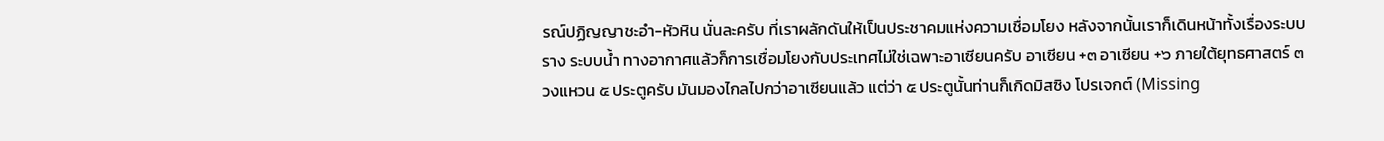รณ์ปฏิญญาชะอำ-หัวหิน นั่นละครับ ที่เราผลักดันให้เป็นประชาคมแห่งความเชื่อมโยง หลังจากนั้นเราก็เดินหน้าทั้งเรื่องระบบราง ระบบน้ำ ทางอากาศแล้วก็การเชื่อมโยงกับประเทศไม่ใช่เฉพาะอาเซียนครับ อาเซียน +๓ อาเซียน +๖ ภายใต้ยุทธศาสตร์ ๓ วงแหวน ๕ ประตูครับ มันมองไกลไปกว่าอาเซียนแล้ว แต่ว่า ๕ ประตูนั้นท่านก็เกิดมิสซิง โปรเจกต์ (Missing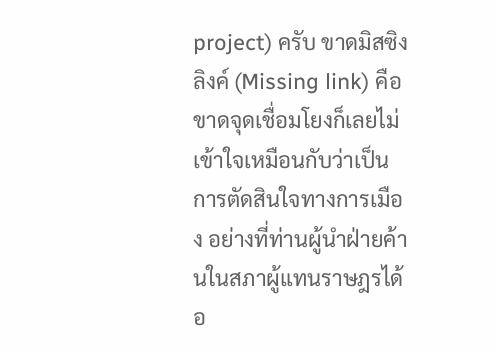project) ครับ ขาดมิสซิง ลิงค์ (Missing link) คือขาดจุดเชื่อมโยงก็เลยไม่เข้าใจเหมือนกับว่าเป็นการตัดสินใจทางการเมือง อย่างที่ท่านผู้นำฝ่ายค้านในสภาผู้แทนราษฎรได้อ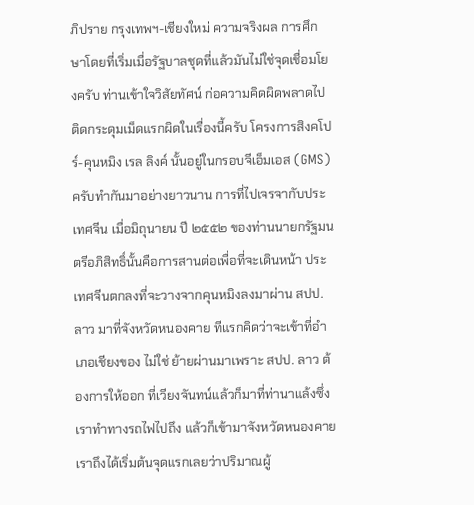ภิปราย กรุงเทพฯ-เชียงใหม่ ความจริงผล การศึกษาโดยที่เริ่มเมื่อรัฐบาลชุดที่แล้วมันไม่ใช่จุดเชื่อมโยงครับ ท่านเข้าใจวิสัยทัศน์ ก่อความคิดผิดพลาดไป ติดกระดุมเม็ดแรกผิดในเรื่องนี้ครับ โครงการสิงคโปร์-คุนหมิง เรล ลิงค์ นั้นอยู่ในกรอบจีเอ็มเอส (GMS) ครับทำกันมาอย่างยาวนาน การที่ไปเจรจากับประเทศจีน เมื่อมิถุนายน ปี ๒๕๕๒ ของท่านนายกรัฐมนตรีอภิสิทธิ์นั้นคือการสานต่อเพื่อที่จะเดินหน้า ประเทศจีนตกลงที่จะวางจากคุนหมิงลงมาผ่าน สปป. ลาว มาที่จังหวัดหนองคาย ทีแรกคิดว่าจะเข้าที่อำเภอเชียงของ ไม่ใช่ ย้ายผ่านมาเพราะ สปป. ลาว ต้องการให้ออก ที่เวียงจันทน์แล้วก็มาที่ท่านาแล้งซึ่งเราทำทางรถไฟไปถึง แล้วก็เข้ามาจังหวัดหนองคาย เราถึงได้เริ่มต้นจุดแรกเลยว่าปริมาณผู้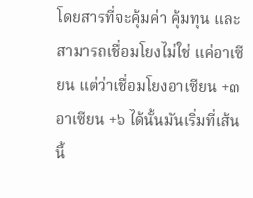โดยสารที่จะคุ้มค่า คุ้มทุน และสามารถเชื่อมโยงไม่ใช่ แค่อาเซียน แต่ว่าเชื่อมโยงอาเซียน +๓ อาเซียน +๖ ได้นั้นมันเริ่มที่เส้นนี้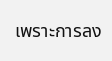เพราะการลง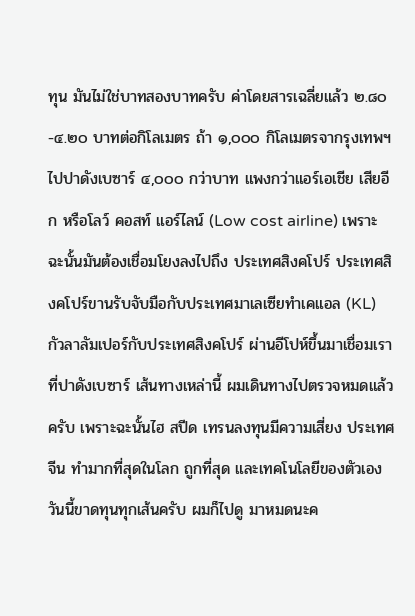ทุน มันไม่ใช่บาทสองบาทครับ ค่าโดยสารเฉลี่ยแล้ว ๒.๘๐-๔.๒๐ บาทต่อกิโลเมตร ถ้า ๑,๐๐๐ กิโลเมตรจากรุงเทพฯ ไปปาดังเบซาร์ ๔,๐๐๐ กว่าบาท แพงกว่าแอร์เอเชีย เสียอีก หรือโลว์ คอสท์ แอร์ไลน์ (Low cost airline) เพราะฉะนั้นมันต้องเชื่อมโยงลงไปถึง ประเทศสิงคโปร์ ประเทศสิงคโปร์ขานรับจับมือกับประเทศมาเลเซียทำเคแอล (KL) กัวลาลัมเปอร์กับประเทศสิงคโปร์ ผ่านอีโปห์ขึ้นมาเชื่อมเราที่ปาดังเบซาร์ เส้นทางเหล่านี้ ผมเดินทางไปตรวจหมดแล้วครับ เพราะฉะนั้นไฮ สปีด เทรนลงทุนมีความเสี่ยง ประเทศจีน ทำมากที่สุดในโลก ถูกที่สุด และเทคโนโลยีของตัวเองวันนี้ขาดทุนทุกเส้นครับ ผมก็ไปดู มาหมดนะค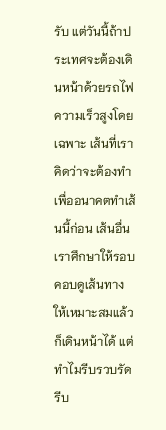รับ แต่วันนี้ถ้าประเทศจะต้องเดินหน้าด้วยรถไฟความเร็วสูงโดยเฉพาะ เส้นที่เราคิดว่าจะต้องทำเพื่ออนาคตทำเส้นนี้ก่อน เส้นอื่นเราศึกษาให้รอบคอบดูเส้นทาง ให้เหมาะสมแล้วก็เดินหน้าได้ แต่ทำไมรีบรวบรัดรีบ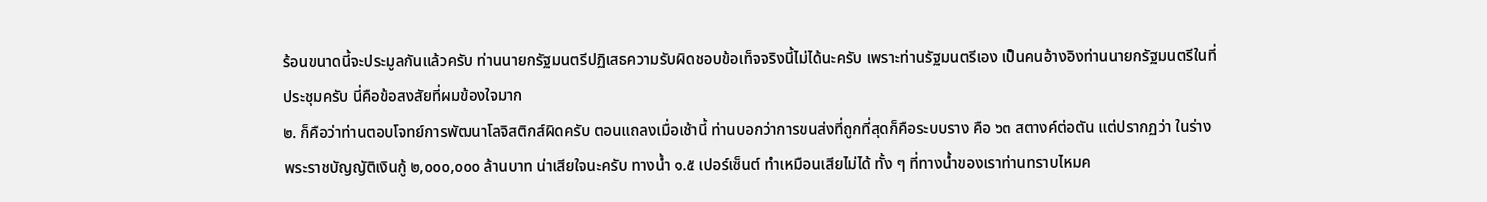ร้อนขนาดนี้จะประมูลกันแล้วครับ ท่านนายกรัฐมนตรีปฏิเสธความรับผิดชอบข้อเท็จจริงนี้ไม่ได้นะครับ เพราะท่านรัฐมนตรีเอง เป็นคนอ้างอิงท่านนายกรัฐมนตรีในที่ประชุมครับ นี่คือข้อสงสัยที่ผมข้องใจมาก
๒. ก็คือว่าท่านตอบโจทย์การพัฒนาโลจิสติกส์ผิดครับ ตอนแถลงเมื่อเช้านี้ ท่านบอกว่าการขนส่งที่ถูกที่สุดก็คือระบบราง คือ ๖๓ สตางค์ต่อตัน แต่ปรากฏว่า ในร่างพระราชบัญญัติเงินกู้ ๒,๐๐๐,๐๐๐ ล้านบาท น่าเสียใจนะครับ ทางน้ำ ๑.๕ เปอร์เซ็นต์ ทำเหมือนเสียไม่ได้ ทั้ง ๆ ที่ทางน้ำของเราท่านทราบไหมค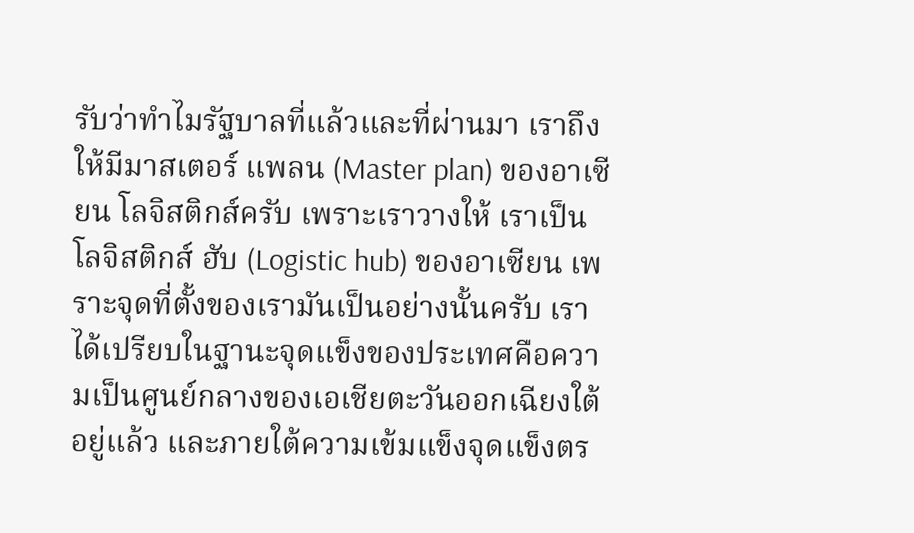รับว่าทำไมรัฐบาลที่แล้วและที่ผ่านมา เราถึงให้มีมาสเตอร์ แพลน (Master plan) ของอาเซียน โลจิสติกส์ครับ เพราะเราวางให้ เราเป็นโลจิสติกส์ ฮับ (Logistic hub) ของอาเซียน เพราะจุดที่ตั้งของเรามันเป็นอย่างนั้นครับ เราได้เปรียบในฐานะจุดแข็งของประเทศคือความเป็นศูนย์กลางของเอเชียตะวันออกเฉียงใต้อยู่แล้ว และภายใต้ความเข้มแข็งจุดแข็งตร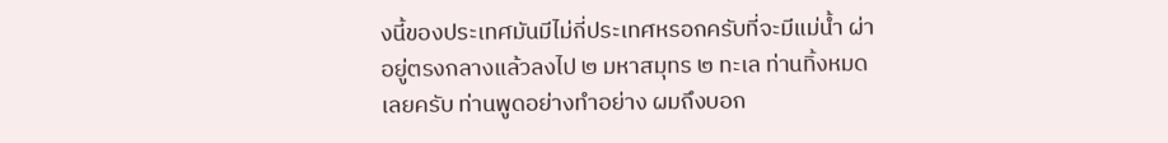งนี้ของประเทศมันมีไม่กี่ประเทศหรอกครับที่จะมีแม่น้ำ ผ่าอยู่ตรงกลางแล้วลงไป ๒ มหาสมุทร ๒ ทะเล ท่านทิ้งหมดเลยครับ ท่านพูดอย่างทำอย่าง ผมถึงบอก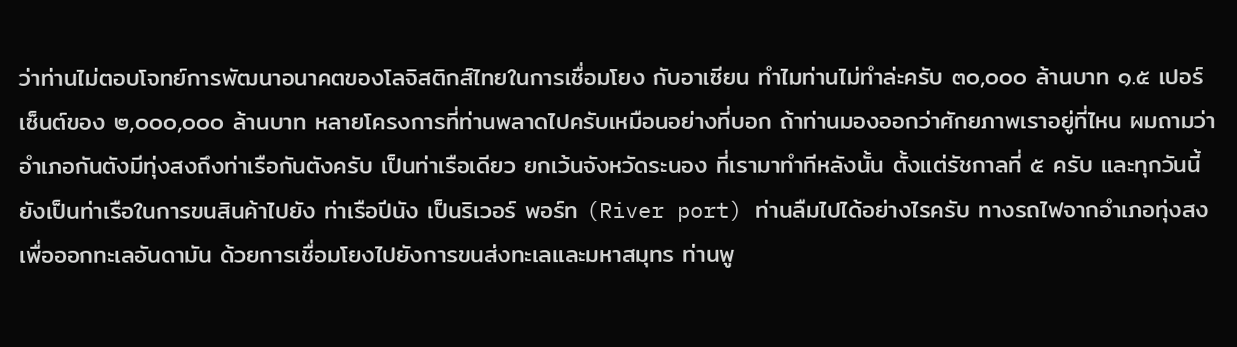ว่าท่านไม่ตอบโจทย์การพัฒนาอนาคตของโลจิสติกส์ไทยในการเชื่อมโยง กับอาเซียน ทำไมท่านไม่ทำล่ะครับ ๓๐,๐๐๐ ล้านบาท ๑.๕ เปอร์เซ็นต์ของ ๒,๐๐๐,๐๐๐ ล้านบาท หลายโครงการที่ท่านพลาดไปครับเหมือนอย่างที่บอก ถ้าท่านมองออกว่าศักยภาพเราอยู่ที่ไหน ผมถามว่าอำเภอกันตังมีทุ่งสงถึงท่าเรือกันตังครับ เป็นท่าเรือเดียว ยกเว้นจังหวัดระนอง ที่เรามาทำทีหลังนั้น ตั้งแต่รัชกาลที่ ๕ ครับ และทุกวันนี้ยังเป็นท่าเรือในการขนสินค้าไปยัง ท่าเรือปีนัง เป็นริเวอร์ พอร์ท (River port) ท่านลืมไปได้อย่างไรครับ ทางรถไฟจากอำเภอทุ่งสง เพื่อออกทะเลอันดามัน ด้วยการเชื่อมโยงไปยังการขนส่งทะเลและมหาสมุทร ท่านพู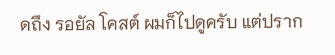ดถึง รอยัล โคสต์ ผมก็ไปดูครับ แต่ปราก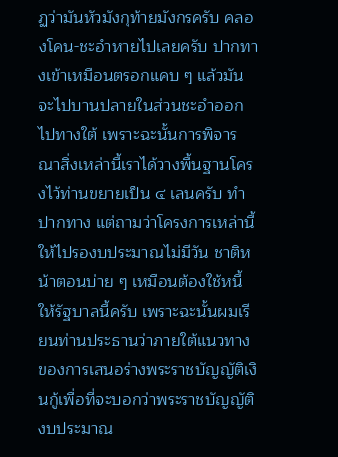ฏว่ามันหัวมังกุท้ายมังกรครับ คลองโคน-ชะอำหายไปเลยครับ ปากทางเข้าเหมือนตรอกแคบ ๆ แล้วมันจะไปบานปลายในส่วนชะอำออกไปทางใต้ เพราะฉะนั้นการพิจารณาสิ่งเหล่านี้เราได้วางพื้นฐานโครงไว้ท่านขยายเป็น ๔ เลนครับ ทำปากทาง แต่ถามว่าโครงการเหล่านี้ให้ไปรองบประมาณไม่มีวัน ชาติหน้าตอนบ่าย ๆ เหมือนต้องใช้หนี้ให้รัฐบาลนี้ครับ เพราะฉะนั้นผมเรียนท่านประธานว่าภายใต้แนวทาง ของการเสนอร่างพระราชบัญญัติเงินกู้เพื่อที่จะบอกว่าพระราชบัญญัติงบประมาณ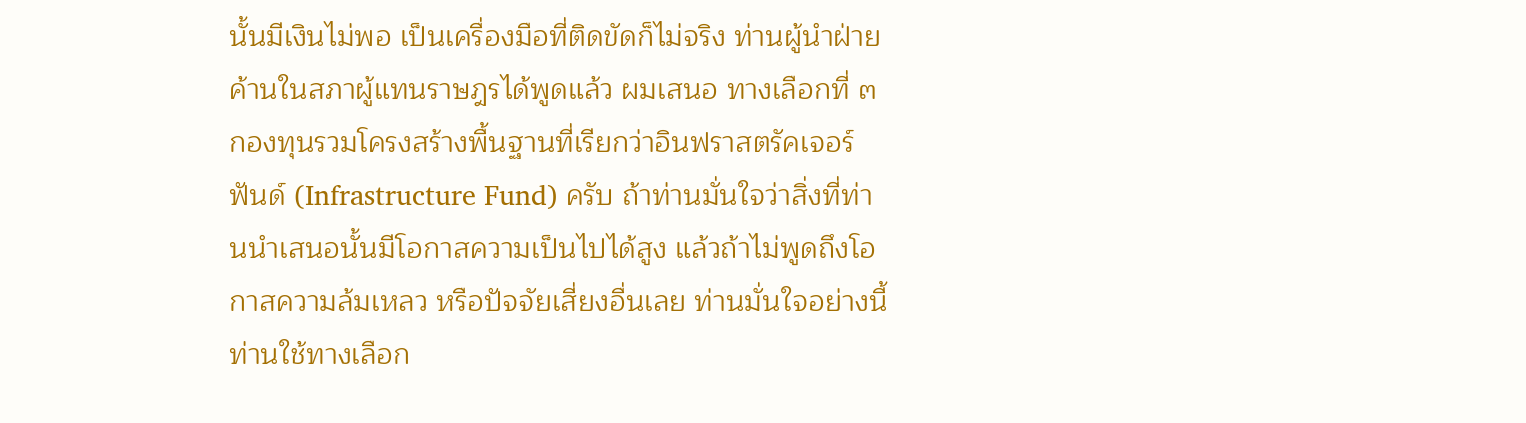นั้นมีเงินไม่พอ เป็นเครื่องมือที่ติดขัดก็ไม่จริง ท่านผู้นำฝ่ายค้านในสภาผู้แทนราษฎรได้พูดแล้ว ผมเสนอ ทางเลือกที่ ๓ กองทุนรวมโครงสร้างพื้นฐานที่เรียกว่าอินฟราสตรัคเจอร์ ฟันด์ (Infrastructure Fund) ครับ ถ้าท่านมั่นใจว่าสิ่งที่ท่านนำเสนอนั้นมีโอกาสความเป็นไปได้สูง แล้วถ้าไม่พูดถึงโอกาสความล้มเหลว หรือปัจจัยเสี่ยงอื่นเลย ท่านมั่นใจอย่างนี้ท่านใช้ทางเลือก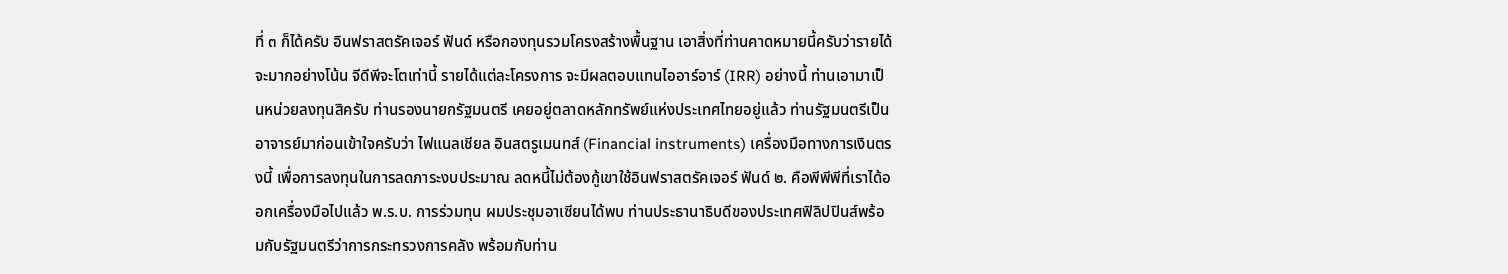ที่ ๓ ก็ได้ครับ อินฟราสตรัคเจอร์ ฟันด์ หรือกองทุนรวมโครงสร้างพื้นฐาน เอาสิ่งที่ท่านคาดหมายนี้ครับว่ารายได้จะมากอย่างโน้น จีดีพีจะโตเท่านี้ รายได้แต่ละโครงการ จะมีผลตอบแทนไออาร์อาร์ (IRR) อย่างนี้ ท่านเอามาเป็นหน่วยลงทุนสิครับ ท่านรองนายกรัฐมนตรี เคยอยู่ตลาดหลักทรัพย์แห่งประเทศไทยอยู่แล้ว ท่านรัฐมนตรีเป็นอาจารย์มาก่อนเข้าใจครับว่า ไฟแนลเชียล อินสตรูเมนทส์ (Financial instruments) เครื่องมือทางการเงินตรงนี้ เพื่อการลงทุนในการลดภาระงบประมาณ ลดหนี้ไม่ต้องกู้เขาใช้อินฟราสตรัคเจอร์ ฟันด์ ๒. คือพีพีพีที่เราได้ออกเครื่องมือไปแล้ว พ.ร.บ. การร่วมทุน ผมประชุมอาเซียนได้พบ ท่านประธานาธิบดีของประเทศฟิลิปปินส์พร้อมกับรัฐมนตรีว่าการกระทรวงการคลัง พร้อมกับท่าน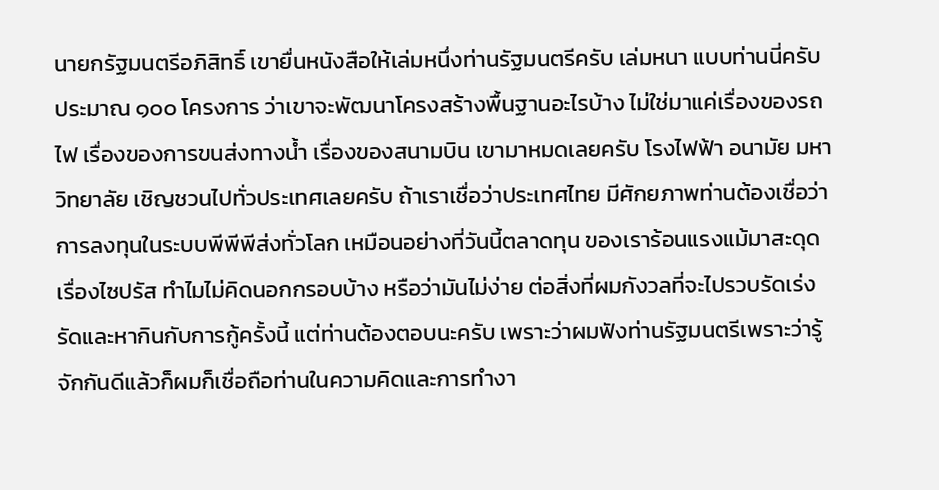นายกรัฐมนตรีอภิสิทธิ์ เขายื่นหนังสือให้เล่มหนึ่งท่านรัฐมนตรีครับ เล่มหนา แบบท่านนี่ครับประมาณ ๑๐๐ โครงการ ว่าเขาจะพัฒนาโครงสร้างพื้นฐานอะไรบ้าง ไม่ใช่มาแค่เรื่องของรถไฟ เรื่องของการขนส่งทางน้ำ เรื่องของสนามบิน เขามาหมดเลยครับ โรงไฟฟ้า อนามัย มหาวิทยาลัย เชิญชวนไปทั่วประเทศเลยครับ ถ้าเราเชื่อว่าประเทศไทย มีศักยภาพท่านต้องเชื่อว่าการลงทุนในระบบพีพีพีส่งทั่วโลก เหมือนอย่างที่วันนี้ตลาดทุน ของเราร้อนแรงแม้มาสะดุดเรื่องไซปรัส ทำไมไม่คิดนอกกรอบบ้าง หรือว่ามันไม่ง่าย ต่อสิ่งที่ผมกังวลที่จะไปรวบรัดเร่งรัดและหากินกับการกู้ครั้งนี้ แต่ท่านต้องตอบนะครับ เพราะว่าผมฟังท่านรัฐมนตรีเพราะว่ารู้จักกันดีแล้วก็ผมก็เชื่อถือท่านในความคิดและการทำงา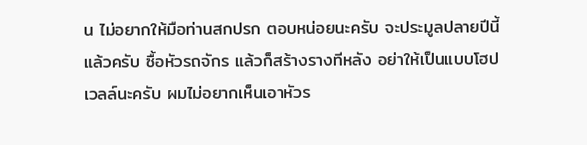น ไม่อยากให้มือท่านสกปรก ตอบหน่อยนะครับ จะประมูลปลายปีนี้แล้วครับ ซื้อหัวรถจักร แล้วก็สร้างรางทีหลัง อย่าให้เป็นแบบโฮปเวลล์นะครับ ผมไม่อยากเห็นเอาหัวร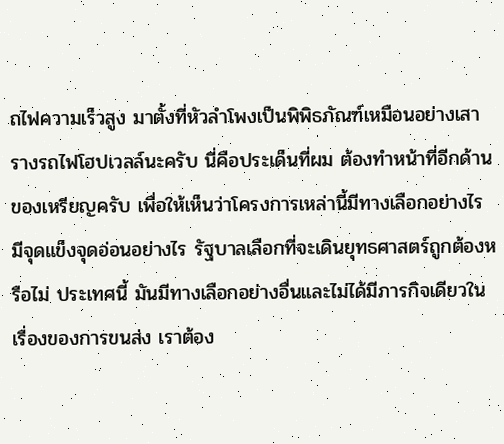ถไฟความเร็วสูง มาตั้งที่หัวลำโพงเป็นพิพิธภัณฑ์เหมือนอย่างเสารางรถไฟโฮปเวลล์นะครับ นี่คือประเด็นที่ผม ต้องทำหน้าที่อีกด้านของเหรียญครับ เพื่อให้เห็นว่าโครงการเหล่านี้มีทางเลือกอย่างไร มีจุดแข็งจุดอ่อนอย่างไร รัฐบาลเลือกที่จะเดินยุทธศาสตร์ถูกต้องหรือไม่ ประเทศนี้ มันมีทางเลือกอย่างอื่นและไม่ได้มีภารกิจเดียวในเรื่องของการขนส่ง เราต้อง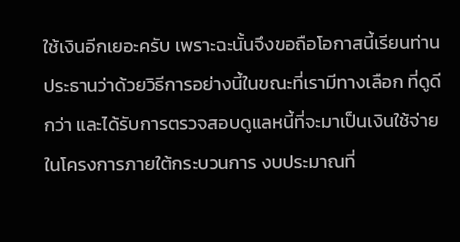ใช้เงินอีกเยอะครับ เพราะฉะนั้นจึงขอถือโอกาสนี้เรียนท่านประธานว่าด้วยวิธีการอย่างนี้ในขณะที่เรามีทางเลือก ที่ดูดีกว่า และได้รับการตรวจสอบดูแลหนี้ที่จะมาเป็นเงินใช้จ่ายในโครงการภายใต้กระบวนการ งบประมาณที่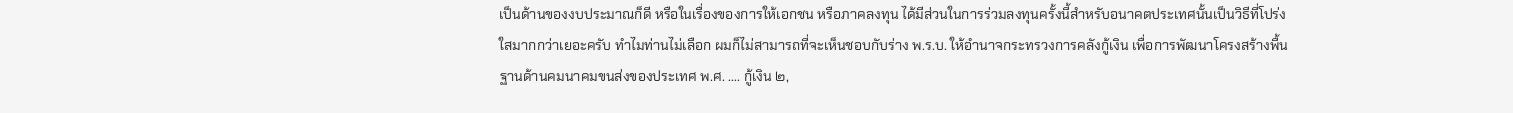เป็นด้านของงบประมาณก็ดี หรือในเรื่องของการให้เอกชน หรือภาคลงทุน ได้มีส่วนในการร่วมลงทุนครั้งนี้สำหรับอนาคตประเทศนั้นเป็นวิธีที่โปร่งใสมากกว่าเยอะครับ ทำไมท่านไม่เลือก ผมก็ไม่สามารถที่จะเห็นชอบกับร่าง พ.ร.บ. ให้อำนาจกระทรวงการคลังกู้เงิน เพื่อการพัฒนาโครงสร้างพื้นฐานด้านคมนาคมขนส่งของประเทศ พ.ศ. .... กู้เงิน ๒,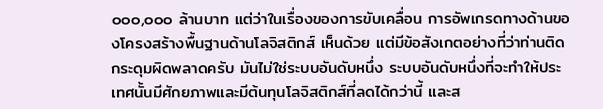๐๐๐,๐๐๐ ล้านบาท แต่ว่าในเรื่องของการขับเคลื่อน การอัพเกรดทางด้านของโครงสร้างพื้นฐานด้านโลจิสติกส์ เห็นด้วย แต่มีข้อสังเกตอย่างที่ว่าท่านติดกระดุมผิดพลาดครับ มันไม่ใช่ระบบอันดับหนึ่ง ระบบอันดับหนึ่งที่จะทำให้ประเทศนั้นมีศักยภาพและมีต้นทุนโลจิสติกส์ที่ลดได้กว่านี้ และส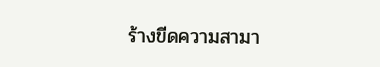ร้างขีดความสามา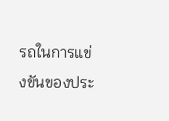รถในการแข่งขันของประ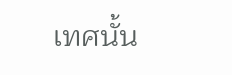เทศนั้น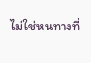ไม่ใช่หนทางที่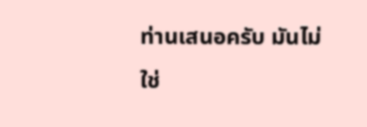ท่านเสนอครับ มันไม่ใช่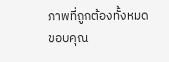ภาพที่ถูกต้องทั้งหมด ขอบคุณ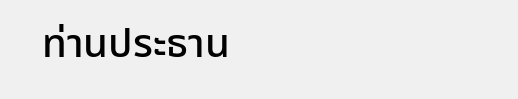ท่านประธาน